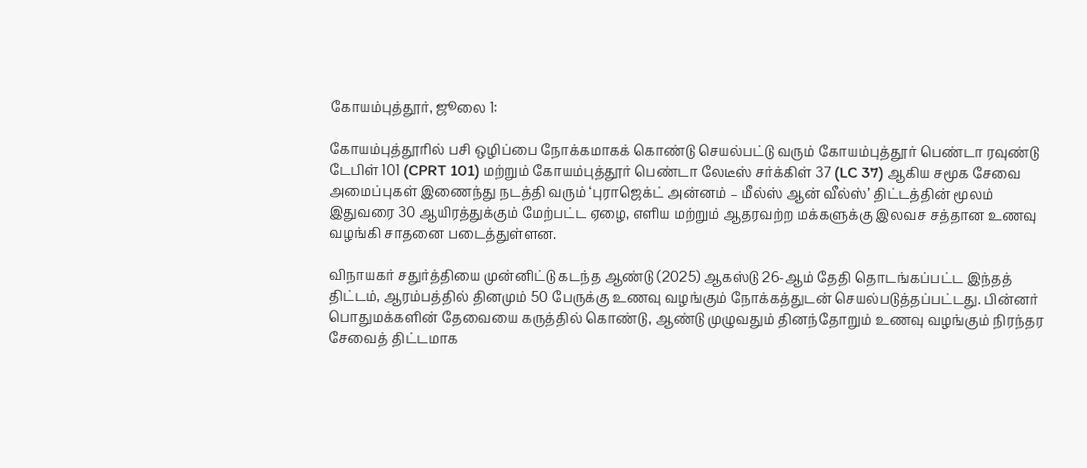கோயம்புத்தூர், ஜூலை 1:

கோயம்புத்தூரில் பசி ஒழிப்பை நோக்கமாகக் கொண்டு செயல்பட்டு வரும் கோயம்புத்தூர் பெண்டா ரவுண்டு டேபிள் 101 (CPRT 101) மற்றும் கோயம்புத்தூர் பெண்டா லேடீஸ் சர்க்கிள் 37 (LC 37) ஆகிய சமூக சேவை அமைப்புகள் இணைந்து நடத்தி வரும் ‘புராஜெக்ட் அன்னம் – மீல்ஸ் ஆன் வீல்ஸ்’ திட்டத்தின் மூலம் இதுவரை 30 ஆயிரத்துக்கும் மேற்பட்ட ஏழை, எளிய மற்றும் ஆதரவற்ற மக்களுக்கு இலவச சத்தான உணவு வழங்கி சாதனை படைத்துள்ளன.

விநாயகர் சதுர்த்தியை முன்னிட்டு கடந்த ஆண்டு (2025) ஆகஸ்டு 26-ஆம் தேதி தொடங்கப்பட்ட இந்தத் திட்டம், ஆரம்பத்தில் தினமும் 50 பேருக்கு உணவு வழங்கும் நோக்கத்துடன் செயல்படுத்தப்பட்டது. பின்னர் பொதுமக்களின் தேவையை கருத்தில் கொண்டு, ஆண்டு முழுவதும் தினந்தோறும் உணவு வழங்கும் நிரந்தர சேவைத் திட்டமாக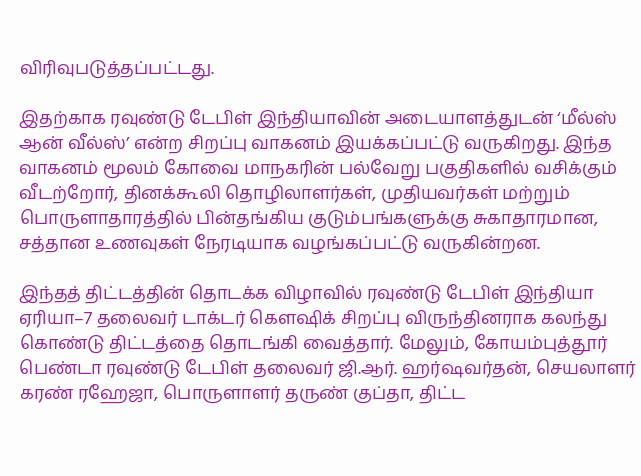விரிவுபடுத்தப்பட்டது.

இதற்காக ரவுண்டு டேபிள் இந்தியாவின் அடையாளத்துடன் ‘மீல்ஸ் ஆன் வீல்ஸ்’ என்ற சிறப்பு வாகனம் இயக்கப்பட்டு வருகிறது. இந்த வாகனம் மூலம் கோவை மாநகரின் பல்வேறு பகுதிகளில் வசிக்கும் வீடற்றோர், தினக்கூலி தொழிலாளர்கள், முதியவர்கள் மற்றும் பொருளாதாரத்தில் பின்தங்கிய குடும்பங்களுக்கு சுகாதாரமான, சத்தான உணவுகள் நேரடியாக வழங்கப்பட்டு வருகின்றன.

இந்தத் திட்டத்தின் தொடக்க விழாவில் ரவுண்டு டேபிள் இந்தியா ஏரியா–7 தலைவர் டாக்டர் கௌஷிக் சிறப்பு விருந்தினராக கலந்து கொண்டு திட்டத்தை தொடங்கி வைத்தார். மேலும், கோயம்புத்தூர் பெண்டா ரவுண்டு டேபிள் தலைவர் ஜி.ஆர். ஹர்ஷவர்தன், செயலாளர் கரண் ரஹேஜா, பொருளாளர் தருண் குப்தா, திட்ட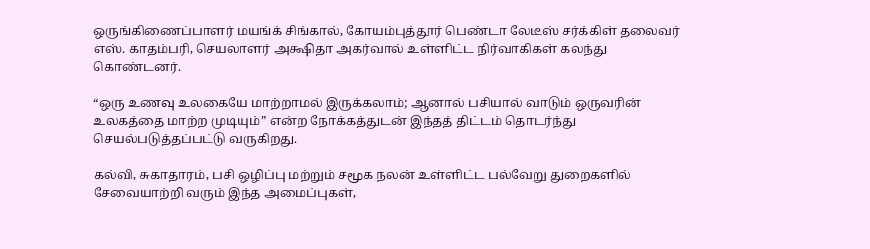ஒருங்கிணைப்பாளர் மயங்க் சிங்கால், கோயம்புத்தூர் பெண்டா லேடீஸ் சர்க்கிள் தலைவர் எஸ். காதம்பரி, செயலாளர் அக்ஷிதா அகர்வால் உள்ளிட்ட நிர்வாகிகள் கலந்து கொண்டனர்.

“ஒரு உணவு உலகையே மாற்றாமல் இருக்கலாம்; ஆனால் பசியால் வாடும் ஒருவரின் உலகத்தை மாற்ற முடியும்” என்ற நோக்கத்துடன் இந்தத் திட்டம் தொடர்ந்து செயல்படுத்தப்பட்டு வருகிறது.

கல்வி, சுகாதாரம், பசி ஒழிப்பு மற்றும் சமூக நலன் உள்ளிட்ட பல்வேறு துறைகளில் சேவையாற்றி வரும் இந்த அமைப்புகள்,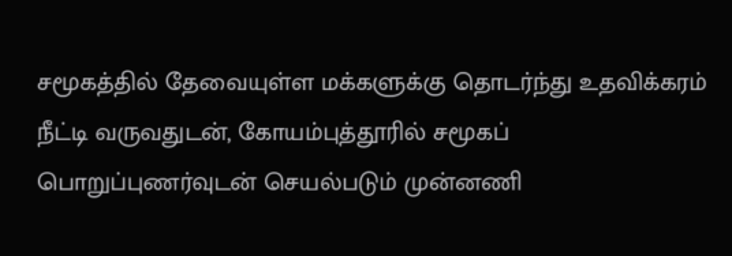சமூகத்தில் தேவையுள்ள மக்களுக்கு தொடர்ந்து உதவிக்கரம் நீட்டி வருவதுடன், கோயம்புத்தூரில் சமூகப் பொறுப்புணர்வுடன் செயல்படும் முன்னணி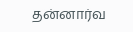தன்னார்வ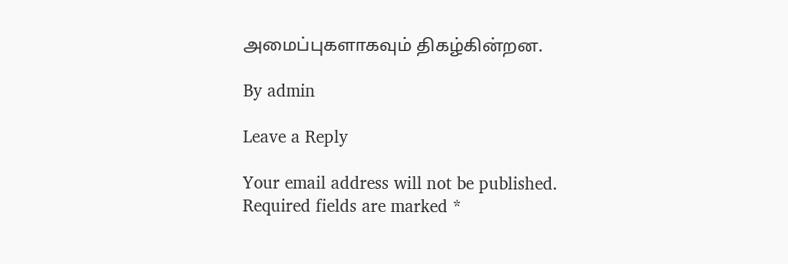அமைப்புகளாகவும் திகழ்கின்றன.

By admin

Leave a Reply

Your email address will not be published. Required fields are marked *